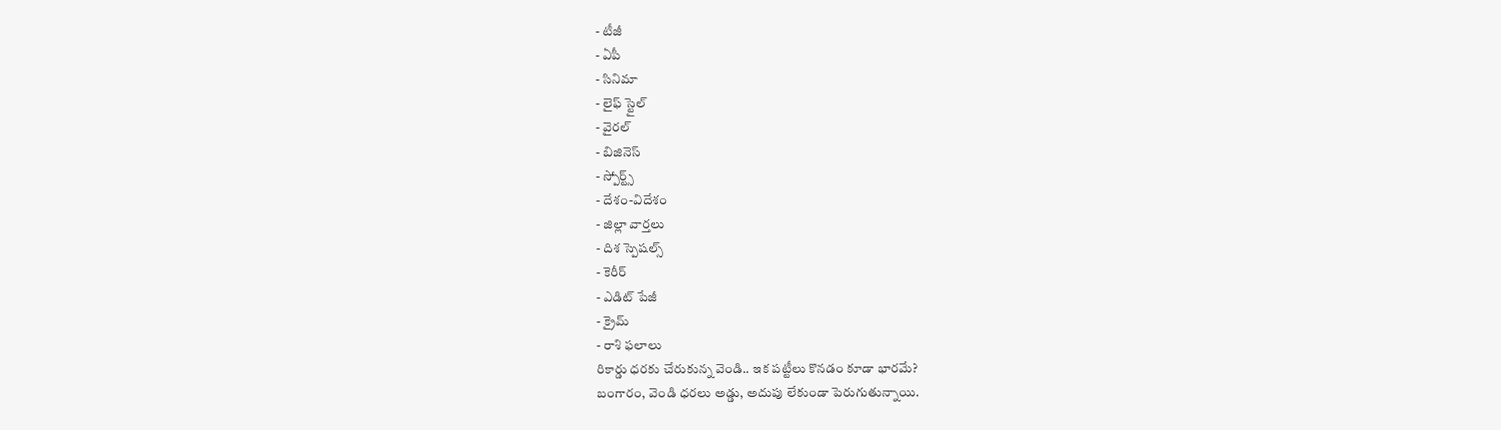- టీజీ
- ఏపీ
- సినిమా
- లైఫ్ స్టైల్
- వైరల్
- బిజినెస్
- స్పోర్ట్స్
- దేశం-విదేశం
- జిల్లా వార్తలు
- దిశ స్పెషల్స్
- కెరీర్
- ఎడిట్ పేజీ
- క్రైమ్
- రాశి ఫలాలు
రికార్డు ధరకు చేరుకున్న వెండి.. ఇక పట్టీలు కొనడం కూడా భారమే?
బంగారం, వెండి ధరలు అడ్డు, అదుపు లేకుండా పెరుగుతున్నాయి.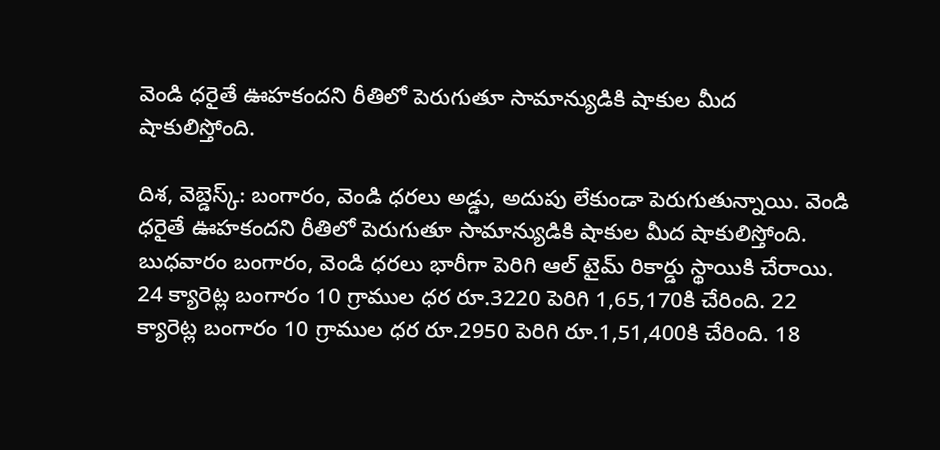వెండి ధరైతే ఊహకందని రీతిలో పెరుగుతూ సామాన్యుడికి షాకుల మీద షాకులిస్తోంది.

దిశ, వెబ్డెస్క్: బంగారం, వెండి ధరలు అడ్డు, అదుపు లేకుండా పెరుగుతున్నాయి. వెండి ధరైతే ఊహకందని రీతిలో పెరుగుతూ సామాన్యుడికి షాకుల మీద షాకులిస్తోంది. బుధవారం బంగారం, వెండి ధరలు భారీగా పెరిగి ఆల్ టైమ్ రికార్డు స్థాయికి చేరాయి. 24 క్యారెట్ల బంగారం 10 గ్రాముల ధర రూ.3220 పెరిగి 1,65,170కి చేరింది. 22 క్యారెట్ల బంగారం 10 గ్రాముల ధర రూ.2950 పెరిగి రూ.1,51,400కి చేరింది. 18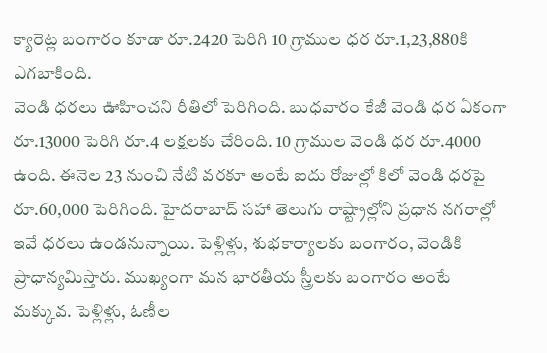క్యారెట్ల బంగారం కూడా రూ.2420 పెరిగి 10 గ్రాముల ధర రూ.1,23,880కి ఎగబాకింది.
వెండి ధరలు ఊహించని రీతిలో పెరిగింది. బుధవారం కేజీ వెండి ధర ఏకంగా రూ.13000 పెరిగి రూ.4 లక్షలకు చేరింది. 10 గ్రాముల వెండి ధర రూ.4000 ఉంది. ఈనెల 23 నుంచి నేటి వరకూ అంటే ఐదు రోజుల్లో కిలో వెండి ధరపై రూ.60,000 పెరిగింది. హైదరాబాద్ సహా తెలుగు రాష్ట్రాల్లోని ప్రధాన నగరాల్లో ఇవే ధరలు ఉండనున్నాయి. పెళ్లిళ్లు, శుభకార్యాలకు బంగారం, వెండికి ప్రాధాన్యమిస్తారు. ముఖ్యంగా మన భారతీయ స్త్రీలకు బంగారం అంటే మక్కువ. పెళ్లిళ్లు, ఓణీల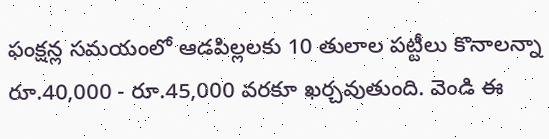ఫంక్షన్ల సమయంలో ఆడపిల్లలకు 10 తులాల పట్టీలు కొనాలన్నా రూ.40,000 - రూ.45,000 వరకూ ఖర్చవుతుంది. వెండి ఈ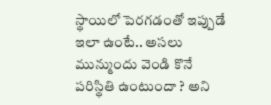స్థాయిలో పెరగడంతో ఇప్పుడే ఇలా ఉంటే.. అసలు మున్ముందు వెండి కొనే పరిస్థితి ఉంటుందా ? అని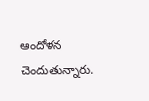ఆందోళన చెందుతున్నారు.